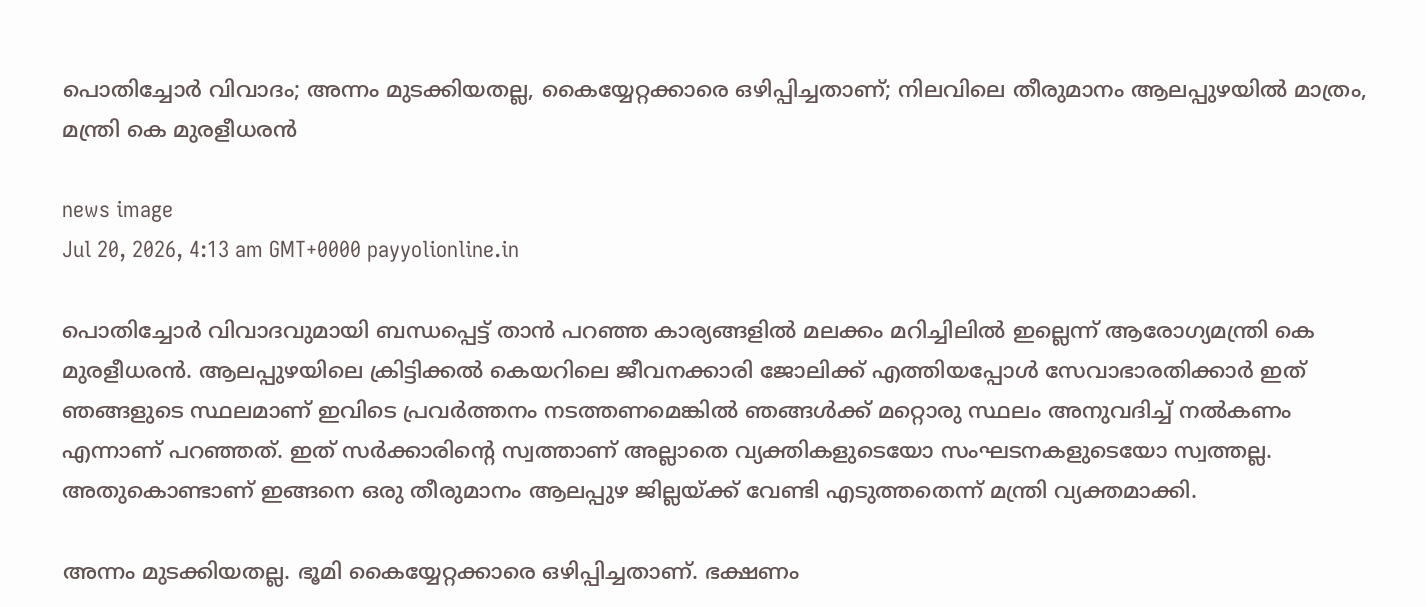പൊതിച്ചോർ വിവാദം; അന്നം മുടക്കിയതല്ല, കൈയ്യേറ്റക്കാരെ ഒഴിപ്പിച്ചതാണ്; നിലവിലെ തീരുമാനം ആലപ്പുഴയിൽ മാത്രം, മന്ത്രി കെ മുരളീധരൻ

news image
Jul 20, 2026, 4:13 am GMT+0000 payyolionline.in

പൊതിച്ചോർ വിവാദവുമായി ബന്ധപ്പെട്ട് താൻ പറഞ്ഞ കാര്യങ്ങളിൽ മലക്കം മറിച്ചിലിൽ ഇല്ലെന്ന് ആരോഗ്യമന്ത്രി കെ മുരളീധരൻ. ആലപ്പുഴയിലെ ക്രിട്ടിക്കൽ കെയറിലെ ജീവനക്കാരി ജോലിക്ക് എത്തിയപ്പോൾ സേവാഭാരതിക്കാർ ഇത് ഞങ്ങളുടെ സ്ഥലമാണ് ഇവിടെ പ്രവർത്തനം നടത്തണമെങ്കിൽ ഞങ്ങൾക്ക് മറ്റൊരു സ്ഥലം അനുവദിച്ച് നൽകണം എന്നാണ് പറഞ്ഞത്. ഇത് സർക്കാരിന്റെ സ്വത്താണ് അല്ലാതെ വ്യക്തികളുടെയോ സംഘടനകളുടെയോ സ്വത്തല്ല. അതുകൊണ്ടാണ് ഇങ്ങനെ ഒരു തീരുമാനം ആലപ്പുഴ ജില്ലയ്ക്ക് വേണ്ടി എടുത്തതെന്ന് മന്ത്രി വ്യക്തമാക്കി.

അന്നം മുടക്കിയതല്ല. ഭൂമി കൈയ്യേറ്റക്കാരെ ഒഴിപ്പിച്ചതാണ്. ഭക്ഷണം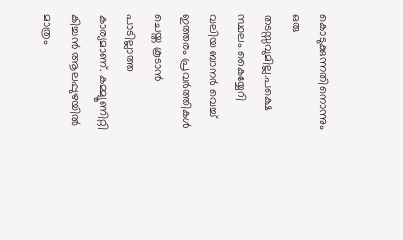കൊടുക്കുന്നതിനൊന്നും ഒരു തടസ്സവുമില്ല.പക്ഷെ സ്ഥലം കൈയ്യേറി വലിയ ബാനർ വെച്ച് ഇത്തരം പ്രവർത്തികൾ ചെയ്ത കൂടാൻ പാടില്ലാത്ത കാര്യമാണ്. കമ്മ്യൂണിറ്റി കിച്ചൻ ആലപ്പുഴയിൽ മാത്രം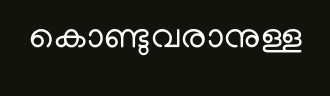കൊണ്ടുവരാനുള്ള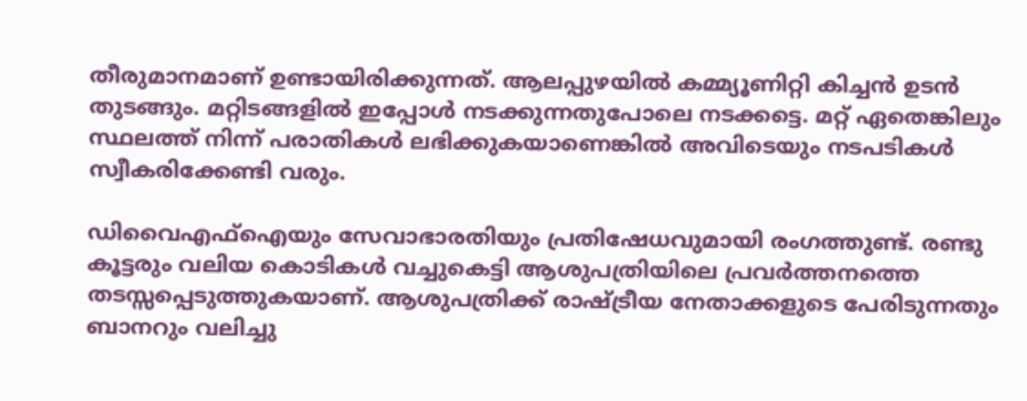തീരുമാനമാണ് ഉണ്ടായിരിക്കുന്നത്. ആലപ്പുഴയിൽ കമ്മ്യൂണിറ്റി കിച്ചൻ ഉടൻ തുടങ്ങും. മറ്റിടങ്ങളിൽ ഇപ്പോൾ നടക്കുന്നതുപോലെ നടക്കട്ടെ. മറ്റ് ഏതെങ്കിലും സ്ഥലത്ത് നിന്ന് പരാതികൾ ലഭിക്കുകയാണെങ്കിൽ അവിടെയും നടപടികൾ സ്വീകരിക്കേണ്ടി വരും.

ഡിവൈഎഫ്ഐയും സേവാഭാരതിയും പ്രതിഷേധവുമായി രംഗത്തുണ്ട്. രണ്ടു കൂട്ടരും വലിയ കൊടികൾ വച്ചുകെട്ടി ആശുപത്രിയിലെ പ്രവർത്തനത്തെ തടസ്സപ്പെടുത്തുകയാണ്. ആശുപത്രിക്ക് രാഷ്ട്രീയ നേതാക്കളുടെ പേരിടുന്നതും ബാനറും വലിച്ചു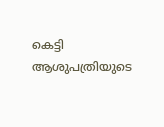കെട്ടി ആശുപത്രിയുടെ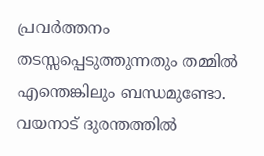പ്രവർത്തനം തടസ്സപ്പെടുത്തുന്നതും തമ്മിൽ എന്തെങ്കിലും ബന്ധമുണ്ടോ. വയനാട് ദുരന്തത്തിൽ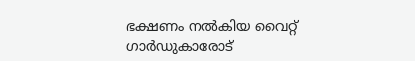ഭക്ഷണം നൽകിയ വൈറ്റ് ഗാർഡുകാരോട്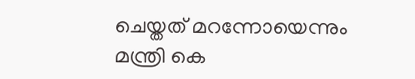ചെയ്തത് മറന്നോയെന്നും മന്ത്രി കെ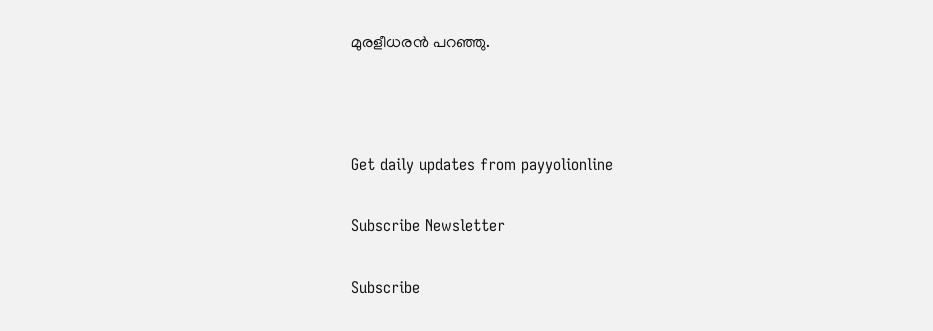മുരളീധരൻ പറഞ്ഞു.



Get daily updates from payyolionline

Subscribe Newsletter

Subscribe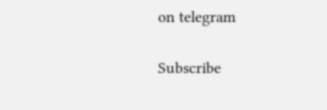on telegram

Subscribe